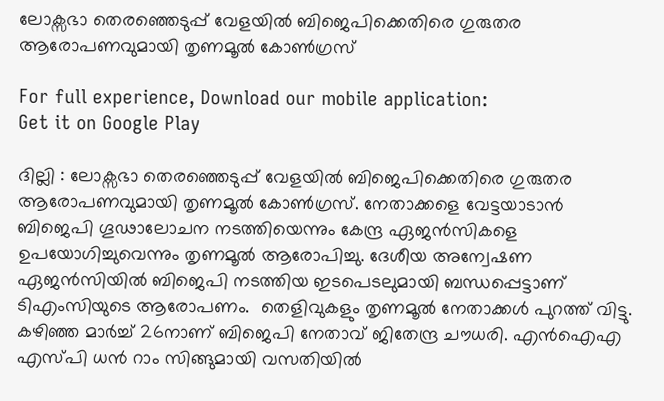ലോക്സഭാ തെരഞ്ഞെടുപ്പ് വേളയിൽ ബിജെപിക്കെതിരെ ഗുരുതര ആരോപണവുമായി തൃണമൂല്‍ കോണ്‍ഗ്രസ്

For full experience, Download our mobile application:
Get it on Google Play

ദില്ലി : ലോക്സഭാ തെരഞ്ഞെടുപ്പ് വേളയിൽ ബിജെപിക്കെതിരെ ഗുരുതര ആരോപണവുമായി തൃണമൂല്‍ കോണ്‍ഗ്രസ്. നേതാക്കളെ വേട്ടയാടാൻ ബിജെപി ഗൂഢാലോചന നടത്തിയെന്നും കേന്ദ്ര ഏജൻസികളെ ഉപയോഗിച്ചുവെന്നും തൃണമൂല്‍ ആരോപിച്ചു. ദേശീയ അന്വേഷണ ഏജൻസിയിൽ ബിജെപി നടത്തിയ ഇടപെടലുമായി ബന്ധപ്പെട്ടാണ് ടിഎംസിയുടെ ആരോപണം.  തെളിവുകളും തൃണമൂൽ നേതാക്കൾ പുറത്ത് വിട്ടു. കഴിഞ്ഞ മാർച്ച് 26നാണ് ബിജെപി നേതാവ് ജിതേന്ദ്ര ചൗധരി. എൻഐഎ എസ്പി ധൻ റാം സിങ്ങുമായി വസതിയിൽ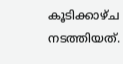കൂടിക്കാഴ്ച നടത്തിയത്.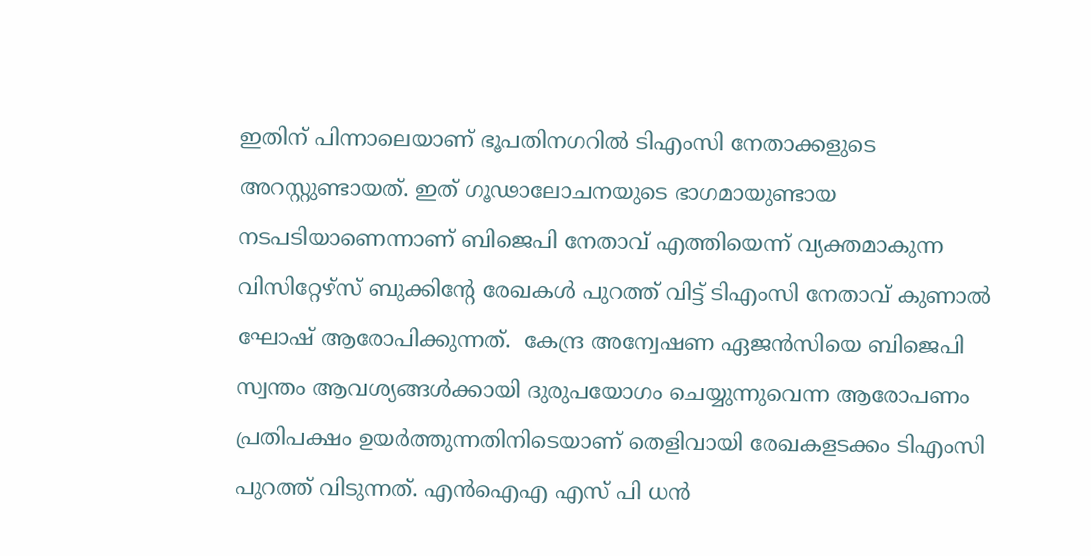ഇതിന് പിന്നാലെയാണ് ഭൂപതിനഗറിൽ ടിഎംസി നേതാക്കളുടെ അറസ്റ്റുണ്ടായത്. ഇത് ഗൂഢാലോചനയുടെ ഭാഗമായുണ്ടായ നടപടിയാണെന്നാണ് ബിജെപി നേതാവ് എത്തിയെന്ന് വ്യക്തമാകുന്ന വിസിറ്റേഴ്സ് ബുക്കിന്‍റേ രേഖകള്‍ പുറത്ത് വിട്ട് ടിഎംസി നേതാവ് കുണാല്‍ ഘോഷ് ആരോപിക്കുന്നത്.  കേന്ദ്ര അന്വേഷണ ഏജൻസിയെ ബിജെപി സ്വന്തം ആവശ്യങ്ങൾക്കായി ദുരുപയോഗം ചെയ്യുന്നുവെന്ന ആരോപണം പ്രതിപക്ഷം ഉയര്‍ത്തുന്നതിനിടെയാണ് തെളിവായി രേഖകളടക്കം ടിഎംസി പുറത്ത് വിടുന്നത്. എൻഐഎ എസ് പി ധൻ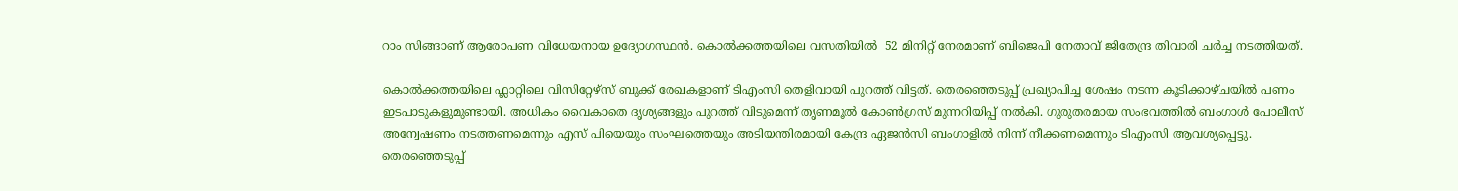റാം സിങ്ങാണ് ആരോപണ വിധേയനായ ഉദ്യോഗസ്ഥൻ. കൊല്‍ക്കത്തയിലെ വസതിയിൽ  52 മിനിറ്റ് നേരമാണ് ബിജെപി നേതാവ് ജിതേന്ദ്ര തിവാരി ചർച്ച നടത്തിയത്.

കൊല്‍ക്കത്തയിലെ ഫ്ലാറ്റിലെ വിസിറ്റേഴ്സ് ബുക്ക് രേഖകളാണ് ടിഎംസി തെളിവായി പുറത്ത് വിട്ടത്. തെരഞ്ഞെടുപ്പ് പ്രഖ്യാപിച്ച ശേഷം നടന്ന കൂടിക്കാഴ്ചയിൽ പണം ഇടപാടുകളുമുണ്ടായി. അധികം വൈകാതെ ദൃശ്യങ്ങളും പുറത്ത് വിടുമെന്ന് തൃണമൂല്‍ കോണ്‍ഗ്രസ് മുന്നറിയിപ്പ് നൽകി. ഗുരുതരമായ സംഭവത്തിൽ ബംഗാള്‍ പോലീസ് അന്വേഷണം നടത്തണമെന്നും എസ് പിയെയും സംഘത്തെയും അടിയന്തിരമായി കേന്ദ്ര ഏജൻസി ബംഗാളില്‍ നിന്ന് നീക്കണമെന്നും ടിഎംസി ആവശ്യപ്പെട്ടു. തെരഞ്ഞെടുപ്പ്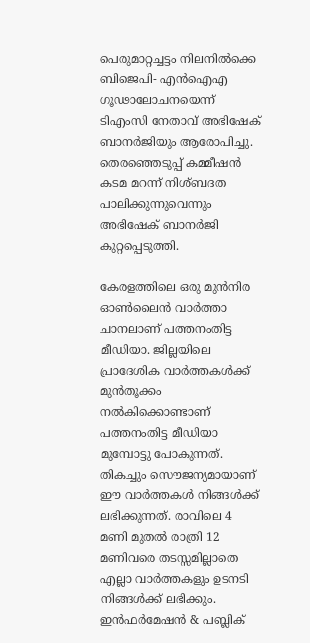പെരുമാറ്റച്ചട്ടം നിലനിൽക്കെ ബിജെപി- എൻഐഎ ഗൂഢാലോചനയെന്ന് ടിഎംസി നേതാവ് അഭിഷേക് ബാനർജിയും ആരോപിച്ചു. തെരഞ്ഞെടുപ്പ് കമ്മീഷൻ കടമ മറന്ന് നിശ്ബദത പാലിക്കുന്നുവെന്നും അഭിഷേക് ബാനർജി കുറ്റപ്പെടുത്തി.

കേരളത്തിലെ ഒരു മുന്‍നിര ഓണ്‍ലൈന്‍ വാര്‍ത്താ ചാനലാണ്‌ പത്തനംതിട്ട മീഡിയാ. ജില്ലയിലെ പ്രാദേശിക വാര്‍ത്തകള്‍ക്ക് മുന്‍തൂക്കം നല്‍കിക്കൊണ്ടാണ് പത്തനംതിട്ട മീഡിയാ മുമ്പോട്ടു പോകുന്നത്. തികച്ചും സൌജന്യമായാണ് ഈ വാര്‍ത്തകള്‍ നിങ്ങള്‍ക്ക് ലഭിക്കുന്നത്. രാവിലെ 4   മണി മുതല്‍ രാത്രി 12 മണിവരെ തടസ്സമില്ലാതെ എല്ലാ വാര്‍ത്തകളും ഉടനടി നിങ്ങള്‍ക്ക് ലഭിക്കും. ഇന്‍ഫര്‍മേഷന്‍ & പബ്ലിക്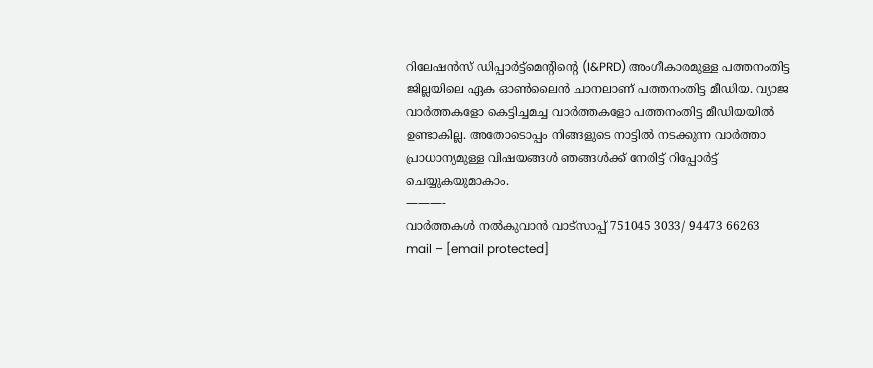റിലേഷന്‍സ് ഡിപ്പാര്‍ട്ട്മെന്റിന്റെ (I&PRD) അംഗീകാരമുള്ള പത്തനംതിട്ട ജില്ലയിലെ ഏക ഓണ്‍ലൈന്‍ ചാനലാണ്‌ പത്തനംതിട്ട മീഡിയ. വ്യാജ വാര്‍ത്തകളോ കെട്ടിച്ചമച്ച വാര്‍ത്തകളോ പത്തനംതിട്ട മീഡിയയില്‍ ഉണ്ടാകില്ല. അതോടൊപ്പം നിങ്ങളുടെ നാട്ടില്‍ നടക്കുന്ന വാര്‍ത്താ പ്രാധാന്യമുള്ള വിഷയങ്ങള്‍ ഞങ്ങള്‍ക്ക് നേരിട്ട് റിപ്പോര്‍ട്ട് ചെയ്യുകയുമാകാം.
———-
വാര്‍ത്തകള്‍ നല്‍കുവാന്‍ വാട്സാപ്പ് 751045 3033/ 94473 66263
mail – [email protected]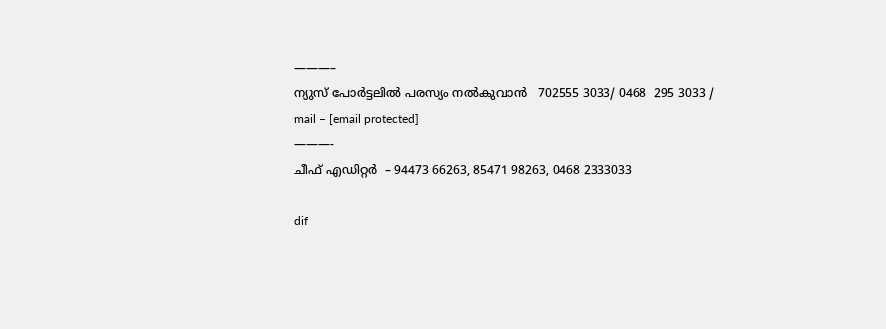———–
ന്യുസ് പോര്‍ട്ടലില്‍ പരസ്യം നല്‍കുവാന്‍   702555 3033/ 0468  295 3033 /
mail – [email protected]
———-
ചീഫ് എഡിറ്റര്‍  – 94473 66263, 85471 98263, 0468 2333033

dif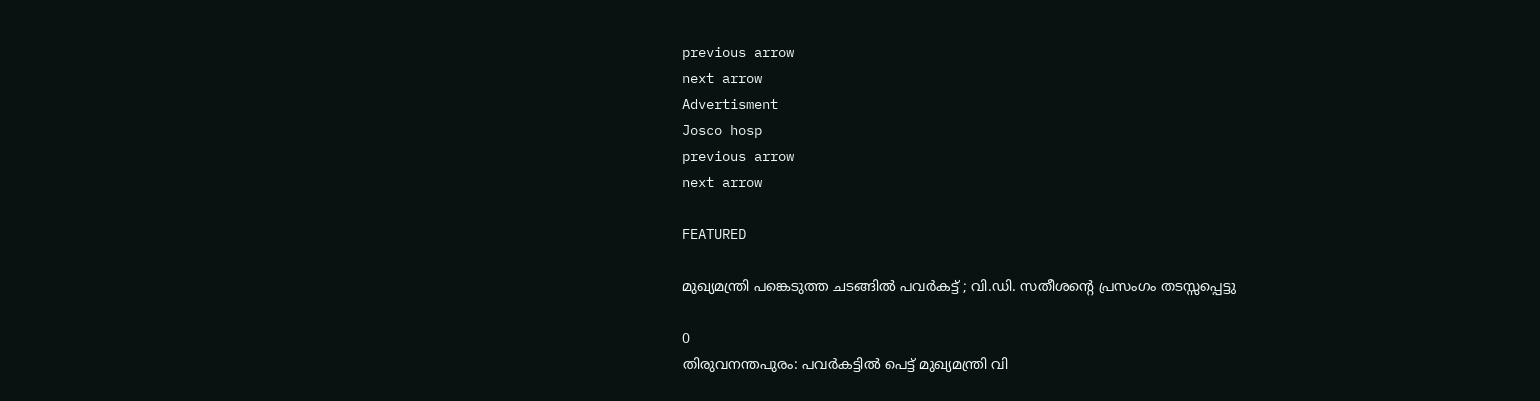previous arrow
next arrow
Advertisment
Josco hosp
previous arrow
next arrow

FEATURED

മുഖ്യമന്ത്രി പങ്കെടുത്ത ചടങ്ങിൽ പവർകട്ട് ; വി.ഡി. സതീശന്റെ പ്രസംഗം തടസ്സപ്പെട്ടു

0
തിരുവനന്തപുരം: പവര്‍കട്ടില്‍ പെട്ട് മുഖ്യമന്ത്രി വി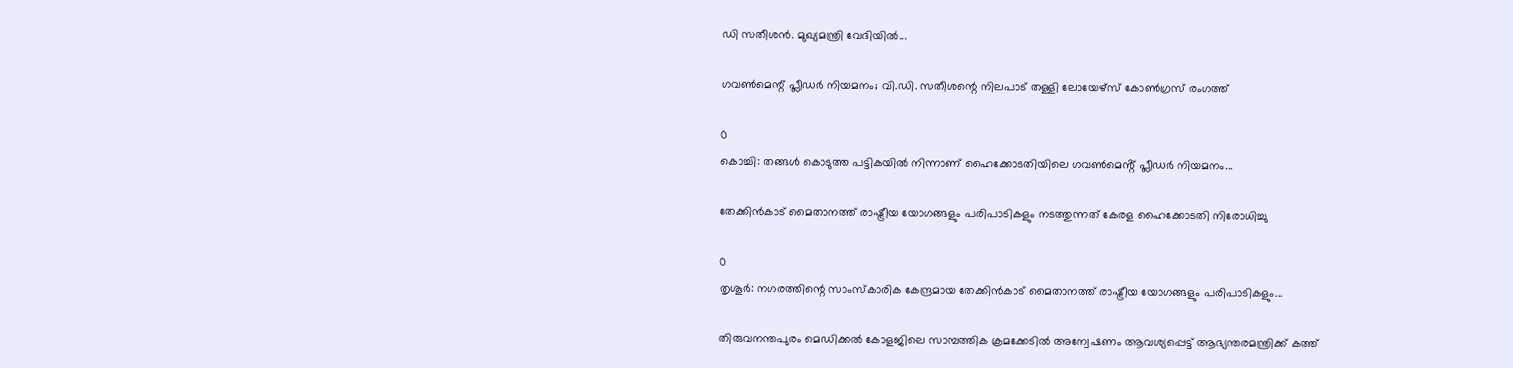ഡി സതീശൻ. മുഖ്യമന്ത്രി വേദിയില്‍...

ഗവൺമെന്റ് പ്ലീഡർ നിയമനം; വി.ഡി. സതീശന്റെ നിലപാട് തള്ളി ലോയേഴ്സ് കോൺഗ്രസ് രംഗത്ത്

0
കൊച്ചി: തങ്ങൾ കൊടുത്ത പട്ടികയിൽ നിന്നാണ് ഹൈക്കോടതിയിലെ ഗവൺമെൻ്റ് പ്ലീഡർ നിയമനം...

തേക്കിൻകാട് മൈതാനത്ത് രാഷ്ട്രീയ യോഗങ്ങളും പരിപാടികളും നടത്തുന്നത് കേരള ഹൈക്കോടതി നിരോധിച്ചു

0
തൃശൂർ: നഗരത്തിന്റെ സാംസ്‌കാരിക കേന്ദ്രമായ തേക്കിൻകാട് മൈതാനത്ത് രാഷ്ട്രീയ യോഗങ്ങളും പരിപാടികളും...

തിരുവനന്തപുരം മെഡിക്കൽ കോളജിലെ സാമ്പത്തിക ക്രമക്കേടിൽ അന്വേഷണം ആവശ്യപ്പെട്ട് ആഭ്യന്തരമന്ത്രിക്ക് കത്ത്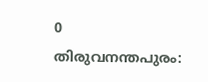0
തിരുവനന്തപുരം: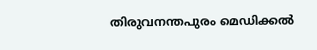തിരുവനന്തപുരം മെഡിക്കൽ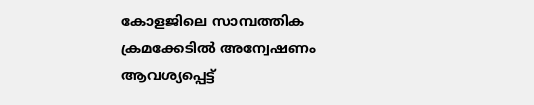കോളജിലെ സാമ്പത്തിക ക്രമക്കേടിൽ അന്വേഷണം ആവശ്യപ്പെട്ട്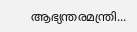ആഭ്യന്തരമന്ത്രി...